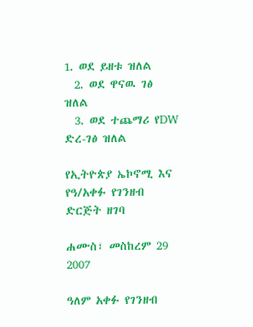1. ወደ ይዘቱ ዝለል
  2. ወደ ዋናዉ ገፅ ዝለል
  3. ወደ ተጨማሪ የDW ድረ-ገፅ ዝለል

የኢትዮጵያ ኤኮኖሚ እና የዓ/አቀፉ የገንዘብ ድርጅት ዘገባ

ሐሙስ፣ መስከረም 29 2007

ዓለም አቀፉ የገንዘብ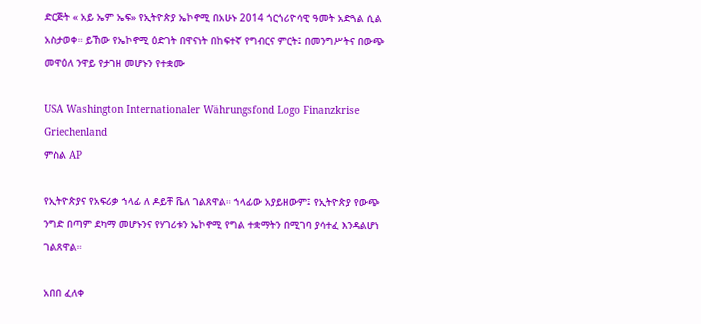ድርጅት « አይ ኤም ኤፍ» የኢትዮጵያ ኤኮኖሚ በአሁኑ 2014 ጎርጎሪዮሳዊ ዓመት አድጓል ሲል አስታወቀ። ይኸው የኤኮኖሚ ዕድገት በዋናነት በከፍተኛ የግብርና ምርት፤ በመንግሥትና በውጭ መዋዕለ ንዋይ የታገዘ መሆኑን የተቋሙ

USA Washington Internationaler Währungsfond Logo Finanzkrise Griechenland
ምስል AP

የኢትዮጵያና የአፍሪቃ ኀላፊ ለ ዶይቸ ቬለ ገልጸዋል። ኀላፊው አያይዘውም፤ የኢትዮጵያ የውጭ ንግድ በጣም ደካማ መሆኑንና የሃገሪቱን ኤኮኖሚ የግል ተቋማትን በሚገባ ያሳተፈ እንዳልሆነ ገልጸዋል።

አበበ ፈለቀ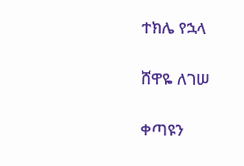ተክሌ የኋላ

ሸዋዬ ለገሠ

ቀጣዩን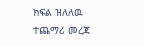ክፍል ዝለለዉ ተጨማሪ መረጃ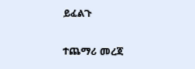ይፈልጉ

ተጨማሪ መረጃ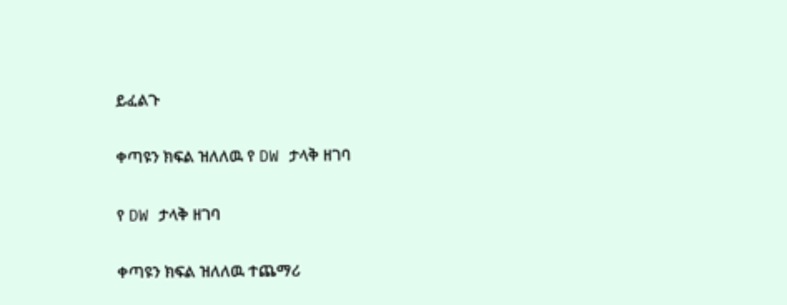ይፈልጉ

ቀጣዩን ክፍል ዝለለዉ የ DW ታላቅ ዘገባ

የ DW ታላቅ ዘገባ

ቀጣዩን ክፍል ዝለለዉ ተጨማሪ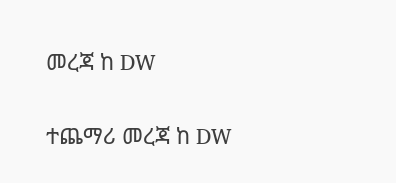መረጃ ከ DW

ተጨማሪ መረጃ ከ DW